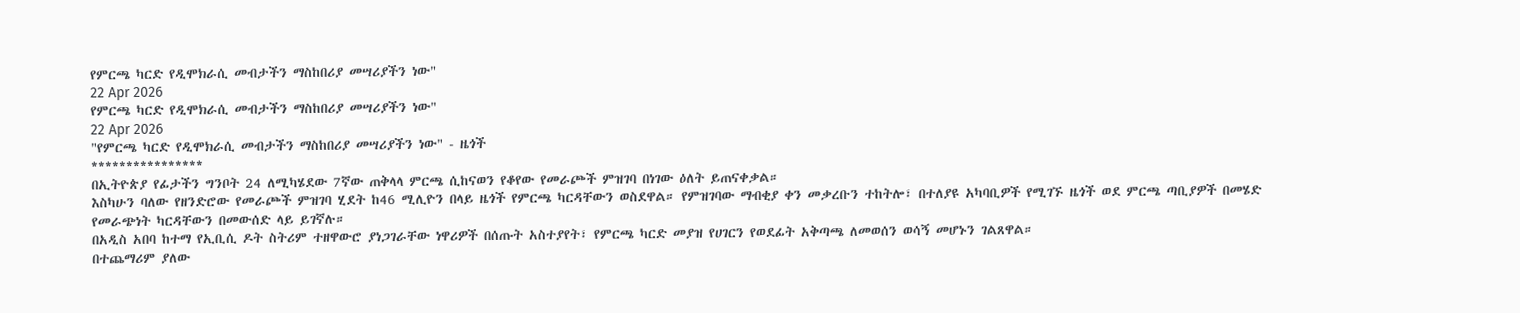የምርጫ ካርድ የዲሞክራሲ መብታችን ማስከበሪያ መሣሪያችን ነው"
22 Apr 2026
የምርጫ ካርድ የዲሞክራሲ መብታችን ማስከበሪያ መሣሪያችን ነው"
22 Apr 2026
"የምርጫ ካርድ የዲሞክራሲ መብታችን ማስከበሪያ መሣሪያችን ነው" - ዜጎች
****************
በኢትዮጵያ የፊታችን ግንቦት 24 ለሚካሄደው 7ኛው ጠቅላላ ምርጫ ሲከናወን የቆየው የመራጮች ምዝገባ በነገው ዕለት ይጠናቀቃል።
እስካሁን ባለው የዘንድሮው የመራጮች ምዝገባ ሂደት ከ46 ሚሊዮን በላይ ዜጎች የምርጫ ካርዳቸውን ወስደዋል። የምዝገባው ማብቂያ ቀን መቃረቡን ተከትሎ፣ በተለያዩ አካባቢዎች የሚገኙ ዜጎች ወደ ምርጫ ጣቢያዎች በመሄድ የመራጭነት ካርዳቸውን በመውሰድ ላይ ይገኛሉ።
በአዲስ አበባ ከተማ የኢቢሲ ዶት ስትሪም ተዘዋውሮ ያነጋገራቸው ነዋሪዎች በሰጡት አስተያየት፣ የምርጫ ካርድ መያዝ የሀገርን የወደፊት አቅጣጫ ለመወሰን ወሳኝ መሆኑን ገልጸዋል።
በተጨማሪም ያለው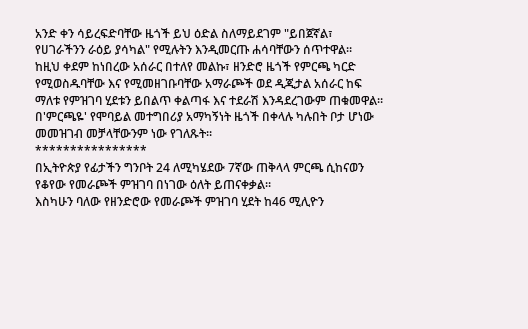አንድ ቀን ሳይረፍድባቸው ዜጎች ይህ ዕድል ስለማይደገም "ይበጀኛል፣ የሀገራችንን ራዕይ ያሳካል" የሚሉትን እንዲመርጡ ሐሳባቸውን ሰጥተዋል።
ከዚህ ቀደም ከነበረው አሰራር በተለየ መልኩ፣ ዘንድሮ ዜጎች የምርጫ ካርድ የሚወስዱባቸው እና የሚመዘገቡባቸው አማራጮች ወደ ዲጂታል አሰራር ከፍ ማለቱ የምዝገባ ሂደቱን ይበልጥ ቀልጣፋ እና ተደራሽ እንዳደረገውም ጠቁመዋል።
በ'ምርጫዬ' የሞባይል መተግበሪያ አማካኝነት ዜጎች በቀላሉ ካሉበት ቦታ ሆነው መመዝገብ መቻላቸውንም ነው የገለጹት።
****************
በኢትዮጵያ የፊታችን ግንቦት 24 ለሚካሄደው 7ኛው ጠቅላላ ምርጫ ሲከናወን የቆየው የመራጮች ምዝገባ በነገው ዕለት ይጠናቀቃል።
እስካሁን ባለው የዘንድሮው የመራጮች ምዝገባ ሂደት ከ46 ሚሊዮን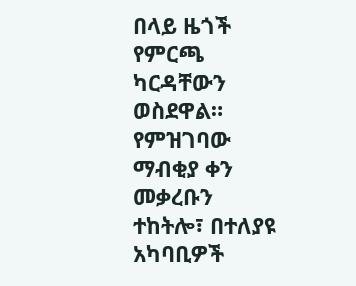በላይ ዜጎች የምርጫ ካርዳቸውን ወስደዋል። የምዝገባው ማብቂያ ቀን መቃረቡን ተከትሎ፣ በተለያዩ አካባቢዎች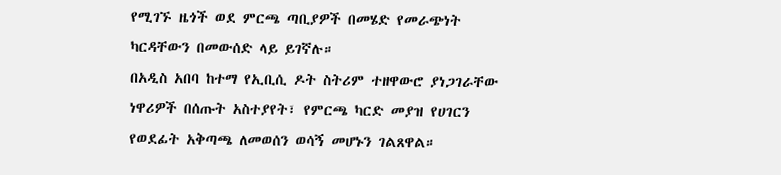የሚገኙ ዜጎች ወደ ምርጫ ጣቢያዎች በመሄድ የመራጭነት ካርዳቸውን በመውሰድ ላይ ይገኛሉ።
በአዲስ አበባ ከተማ የኢቢሲ ዶት ስትሪም ተዘዋውሮ ያነጋገራቸው ነዋሪዎች በሰጡት አስተያየት፣ የምርጫ ካርድ መያዝ የሀገርን የወደፊት አቅጣጫ ለመወሰን ወሳኝ መሆኑን ገልጸዋል።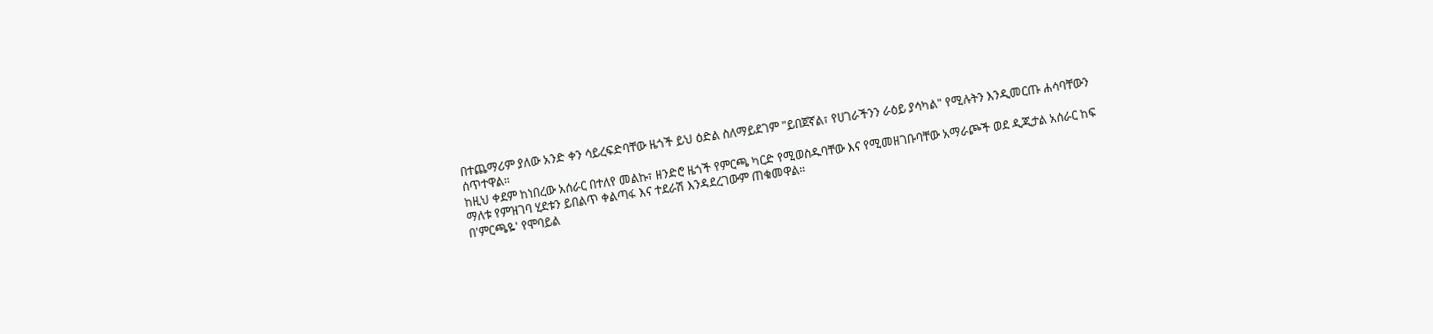በተጨማሪም ያለው አንድ ቀን ሳይረፍድባቸው ዜጎች ይህ ዕድል ስለማይደገም "ይበጀኛል፣ የሀገራችንን ራዕይ ያሳካል" የሚሉትን እንዲመርጡ ሐሳባቸውን ሰጥተዋል።
ከዚህ ቀደም ከነበረው አሰራር በተለየ መልኩ፣ ዘንድሮ ዜጎች የምርጫ ካርድ የሚወስዱባቸው እና የሚመዘገቡባቸው አማራጮች ወደ ዲጂታል አሰራር ከፍ ማለቱ የምዝገባ ሂደቱን ይበልጥ ቀልጣፋ እና ተደራሽ እንዳደረገውም ጠቁመዋል።
በ'ምርጫዬ' የሞባይል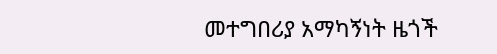መተግበሪያ አማካኝነት ዜጎች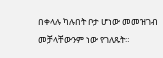በቀላሉ ካሉበት ቦታ ሆነው መመዝገብ መቻላቸውንም ነው የገለጹት።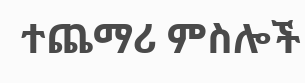ተጨማሪ ምስሎች